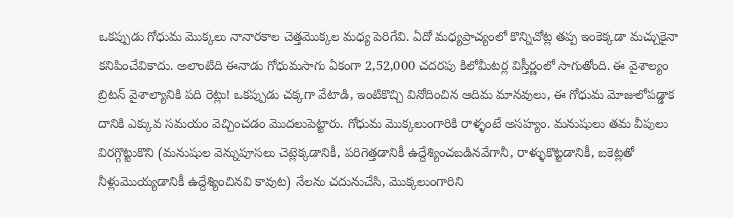ఒకప్పుడు గోధుమ మొక్కలు నానారకాల చెత్తమొక్కల మధ్య పెరిగేవి. ఏదో మధ్యప్రాచ్యంలో కొన్నిచోట్ల తప్ప ఇంకెక్కడా మచ్చుకైనా కనిపించేవికాదు. అలాంటిది ఈనాడు గోధుమసాగు ఏకంగా 2,52,000 చదరపు కిలోమీటర్ల విస్తీర్ణంలో సాగుతోంది. ఈ వైశాల్యం బ్రిటన్ వైశాల్యానికి పది రెట్లు! ఒకప్పుడు చక్కగా వేటాడి, ఇంటికొచ్చి వినోదించిన ఆదిమ మానవులు, ఈ గోధుమ మోజులోపడ్డాక దానికి ఎక్కువ సమయం వెచ్చించడం మొదలుపెట్టారు. గోధుమ మొక్కలుంగారికి రాళ్ళంటే అసహ్యం. మనుషులు తమ వీపులు విరగ్గొట్టుకొని (మనుషుల వెన్నుపూసలు చెట్లెక్కడానికీ, పరిగెత్తడానికీ ఉద్దేశ్యించబడినవేగానీ, రాళ్ళుకొట్టడానికీ, బకెట్లతో నీళ్లుమొయ్యడానికీ ఉద్దేశ్యించినవి కావుట) నేలను చదునుచేసి, మొక్కలుంగారిని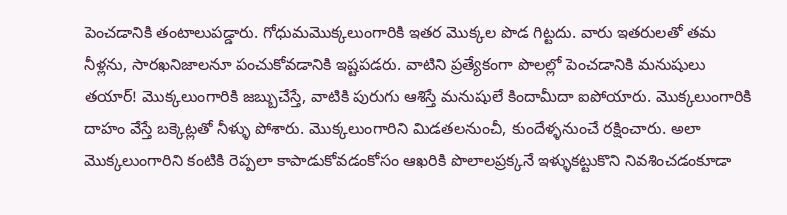పెంచడానికి తంటాలుపడ్డారు. గోధుమమొక్కలుంగారికి ఇతర మొక్కల పొడ గిట్టదు. వారు ఇతరులతో తమ నీళ్లను, సారఖనిజాలనూ పంచుకోవడానికి ఇష్టపడరు. వాటిని ప్రత్యేకంగా పొలల్లో పెంచడానికి మనుషులు తయార్! మొక్కలుంగారికి జబ్బుచేస్తే, వాటికి పురుగు ఆశిస్తే మనుషులే కిందామీదా ఐపోయారు. మొక్కలుంగారికి దాహం వేస్తే బక్కెట్లతో నీళ్ళు పోశారు. మొక్కలుంగారిని మిడతలనుంచీ, కుందేళ్ళనుంచే రక్షించారు. అలా మొక్కలుంగారిని కంటికి రెప్పలా కాపాడుకోవడంకోసం ఆఖరికి పొలాలప్రక్కనే ఇళ్ళుకట్టుకొని నివశించడంకూడా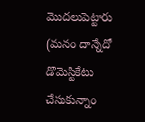మొదలుపెట్టారు (మనం దాన్నేదో డొమెస్టికేటు చేసుకున్నాం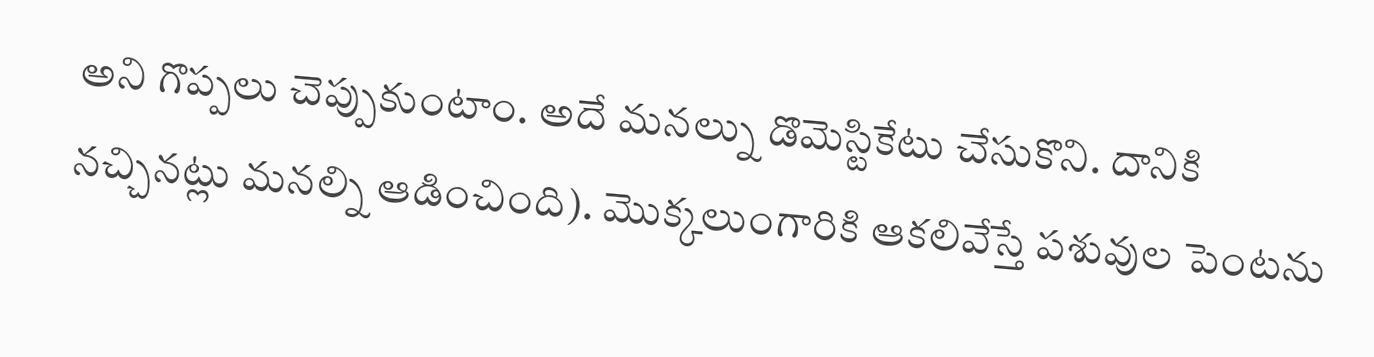అని గొప్పలు చెప్పుకుంటాం. అదే మనల్ను డొమెస్టికేటు చేసుకొని. దానికి నచ్చినట్లు మనల్ని ఆడించింది). మొక్కలుంగారికి ఆకలివేస్తే పశువుల పెంటను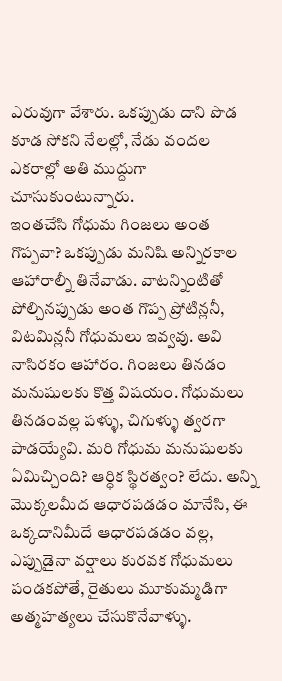ఎరువుగా వేశారు. ఒకప్పుడు దాని పొడ కూడ సోకని నేలల్లో, నేడు వందల ఎకరాల్లో అతి ముద్దుగా చూసుకుంటున్నారు.
ఇంతచేసి గోధుమ గింజలు అంత గొప్పవా? ఒకప్పుడు మనిషి అన్నిరకాల ఆహారాల్నీ తినేవాడు. వాటన్నింటితో పోల్చినప్పుడు అంత గొప్ప ప్రోటిన్లనీ, విటమిన్లనీ గోధుమలు ఇవ్వవు. అవి నాసిరకం ఆహారం. గింజలు తినడం మనుషులకు కొత్త విషయం. గోధుమలు తినడంవల్ల పళ్ళు, చిగుళ్ళు త్వరగా పాడయ్యేవి. మరి గోధుమ మనుషులకు ఏమిచ్చింది? ఆర్ధిక స్థిరత్వం? లేదు. అన్ని మొక్కలమీద ఆధారపడడం మానేసి, ఈ ఒక్కదానిమీదే ఆధారపడడం వల్ల, ఎప్పుడైనా వర్షాలు కురవక గోధుమలు పండకపోతే, రైతులు మూకుమ్మడిగా అత్మహత్యలు చేసుకొనేవాళ్ళు.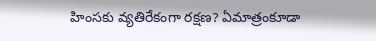హింసకు వ్యతిరేకంగా రక్షణ? ఏమాత్రంకూడా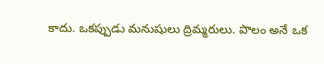కాదు. ఒకప్పుడు మనుషులు ద్రిమ్మరులు. పొలం అనే ఒక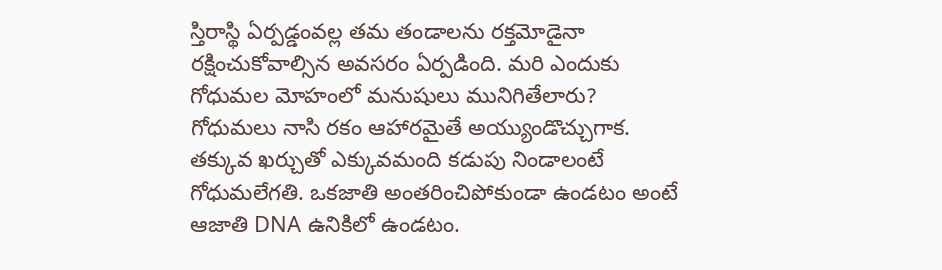స్తిరాస్థి ఏర్పడ్డంవల్ల తమ తండాలను రక్తమోడైనా రక్షించుకోవాల్సిన అవసరం ఏర్పడింది. మరి ఎందుకు గోధుమల మోహంలో మనుషులు మునిగితేలారు?
గోధుమలు నాసి రకం ఆహారమైతే అయ్యుండొచ్చుగాక. తక్కువ ఖర్చుతో ఎక్కువమంది కడుపు నిండాలంటే గోధుమలేగతి. ఒకజాతి అంతరించిపోకుండా ఉండటం అంటే ఆజాతి DNA ఉనికిలో ఉండటం.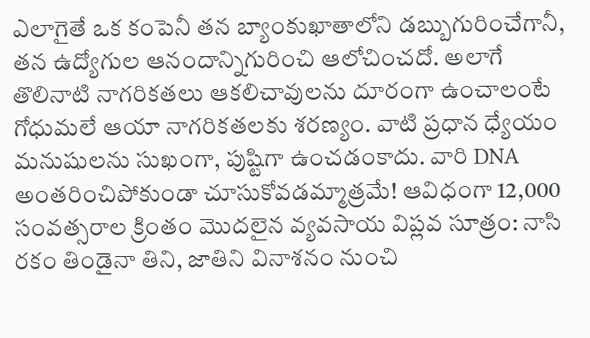ఎలాగైతే ఒక కంపెనీ తన బ్యాంకుఖాతాలోని డబ్బుగురించేగానీ, తన ఉద్యోగుల ఆనందాన్నిగురించి ఆలోచించదో. అలాగే తొలినాటి నాగరికతలు ఆకలిచావులను దూరంగా ఉంచాలంటే గోధుమలే ఆయా నాగరికతలకు శరణ్యం. వాటి ప్రధాన ధ్యేయం మనుషులను సుఖంగా, పుష్టిగా ఉంచడంకాదు. వారి DNA అంతరించిపోకుండా చూసుకోవడమ్మాత్రమే! ఆవిధంగా 12,000 సంవత్సరాల క్రింతం మొదలైన వ్యవసాయ విప్లవ సూత్రం: నాసి రకం తిండైనా తిని, జాతిని వినాశనం నుంచి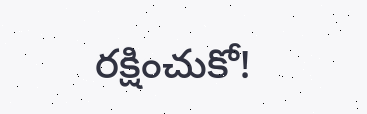రక్షించుకో!